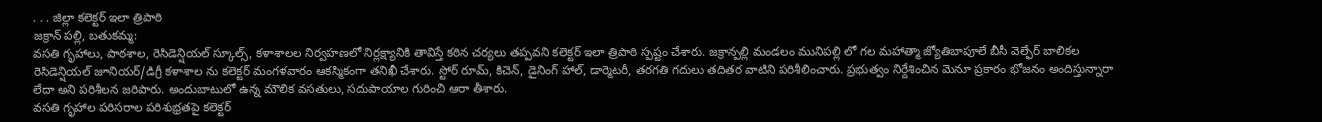. . . జిల్లా కలెక్టర్ ఇలా త్రిపాఠి
జక్రాన్ పల్లి, బతుకమ్మ:
వసతి గృహాలు, పాఠశాల, రెసిడెన్షియల్ స్కూల్స్, కళాశాలల నిర్వహణలో నిర్లక్ష్యానికి తావిస్తే కఠిన చర్యలు తప్పవని కలెక్టర్ ఇలా త్రిపాఠి స్పష్టం చేశారు. జక్రాన్పల్లి మండలం మునిపల్లి లో గల మహాత్మా జ్యోతిబాపూలే బీసీ వెల్ఫేర్ బాలికల రెసిడెన్షియల్ జూనియర్/డిగ్రీ కళాశాల ను కలెక్టర్ మంగళవారం ఆకస్మికంగా తనిఖీ చేశారు. స్టోర్ రూమ్, కిచెన్, డైనింగ్ హాల్, డార్మెటరీ, తరగతి గదులు తదితర వాటిని పరిశీలించారు. ప్రభుత్వం నిర్దేశించిన మెనూ ప్రకారం భోజనం అందిస్తున్నారా లేదా అని పరిశీలన జరిపారు. అందుబాటులో ఉన్న మౌలిక వసతులు, సదుపాయాల గురించి ఆరా తీశారు.
వసతి గృహాల పరిసరాల పరిశుభ్రతపై కలెక్టర్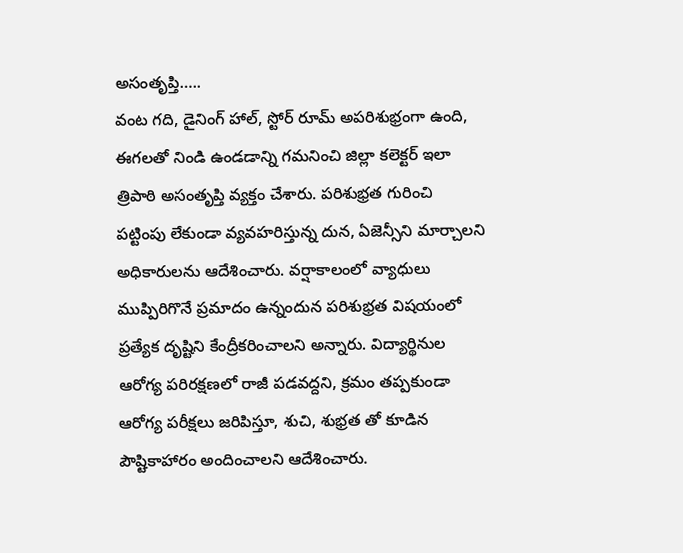అసంతృప్తి…..
వంట గది, డైనింగ్ హాల్, స్టోర్ రూమ్ అపరిశుభ్రంగా ఉంది, ఈగలతో నిండి ఉండడాన్ని గమనించి జిల్లా కలెక్టర్ ఇలా త్రిపాఠి అసంతృప్తి వ్యక్తం చేశారు. పరిశుభ్రత గురించి పట్టింపు లేకుండా వ్యవహరిస్తున్న దున, ఏజెన్సీని మార్చాలని అధికారులను ఆదేశించారు. వర్షాకాలంలో వ్యాధులు ముప్పిరిగొనే ప్రమాదం ఉన్నందున పరిశుభ్రత విషయంలో ప్రత్యేక దృష్టిని కేంద్రీకరించాలని అన్నారు. విద్యార్థినుల ఆరోగ్య పరిరక్షణలో రాజీ పడవద్దని, క్రమం తప్పకుండా ఆరోగ్య పరీక్షలు జరిపిస్తూ, శుచి, శుభ్రత తో కూడిన పౌష్టికాహారం అందించాలని ఆదేశించారు.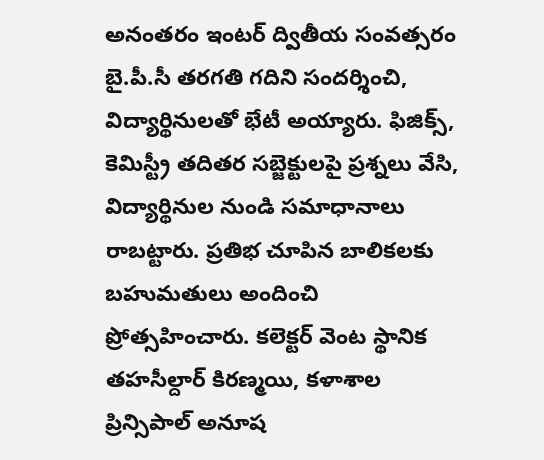అనంతరం ఇంటర్ ద్వితీయ సంవత్సరం బై.పీ.సీ తరగతి గదిని సందర్శించి, విద్యార్థినులతో భేటీ అయ్యారు. ఫిజిక్స్, కెమిస్ట్రీ తదితర సబ్జెక్టులపై ప్రశ్నలు వేసి, విద్యార్థినుల నుండి సమాధానాలు రాబట్టారు. ప్రతిభ చూపిన బాలికలకు బహుమతులు అందించి ప్రోత్సహించారు. కలెక్టర్ వెంట స్థానిక తహసీల్దార్ కిరణ్మయి, కళాశాల ప్రిన్సిపాల్ అనూష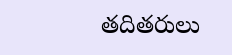తదితరులు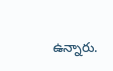ఉన్నారు.